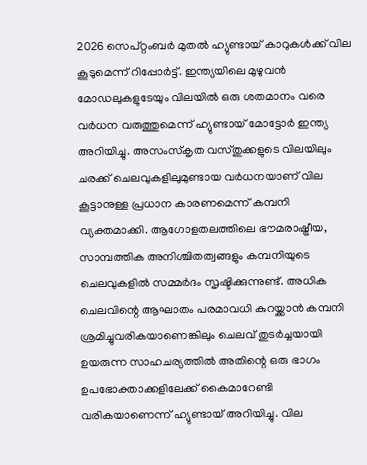2026 സെപ്റ്റംബർ മുതൽ ഹ്യുണ്ടായ് കാറുകൾക്ക് വില കൂടുമെന്ന് റിപ്പോർട്ട്. ഇന്ത്യയിലെ മുഴുവൻ മോഡലുകളുടേയും വിലയിൽ ഒരു ശതമാനം വരെ വർധന വരുത്തുമെന്ന് ഹ്യുണ്ടായ് മോട്ടോർ ഇന്ത്യ അറിയിച്ചു. അസംസ്കൃത വസ്തുക്കളുടെ വിലയിലും ചരക്ക് ചെലവുകളിലുമുണ്ടായ വർധനയാണ് വില കൂട്ടാനുള്ള പ്രധാന കാരണമെന്ന് കമ്പനി വ്യക്തമാക്കി. ആഗോളതലത്തിലെ ഭൗമരാഷ്ട്രീയ, സാമ്പത്തിക അനിശ്ചിതത്വങ്ങളും കമ്പനിയുടെ ചെലവുകളിൽ സമ്മർദം സൃഷ്ടിക്കുന്നുണ്ട്. അധിക ചെലവിന്റെ ആഘാതം പരമാവധി കുറയ്ക്കാൻ കമ്പനി ശ്രമിച്ചുവരികയാണെങ്കിലും ചെലവ് തുടർച്ചയായി ഉയരുന്ന സാഹചര്യത്തിൽ അതിന്റെ ഒരു ഭാഗം ഉപഭോക്താക്കളിലേക്ക് കൈമാറേണ്ടി വരികയാണെന്ന് ഹ്യുണ്ടായ് അറിയിച്ചു. വില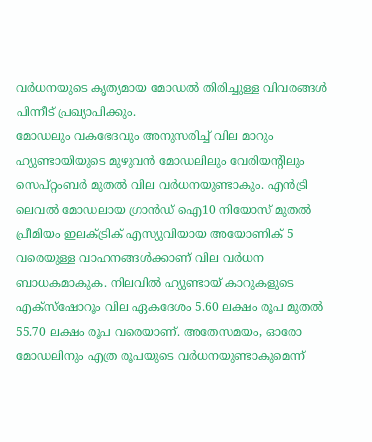വർധനയുടെ കൃത്യമായ മോഡൽ തിരിച്ചുള്ള വിവരങ്ങൾ പിന്നീട് പ്രഖ്യാപിക്കും.
മോഡലും വകഭേദവും അനുസരിച്ച് വില മാറും
ഹ്യുണ്ടായിയുടെ മുഴുവൻ മോഡലിലും വേരിയന്റിലും സെപ്റ്റംബർ മുതൽ വില വർധനയുണ്ടാകും. എൻട്രി ലെവൽ മോഡലായ ഗ്രാൻഡ് ഐ10 നിയോസ് മുതൽ പ്രീമിയം ഇലക്ട്രിക് എസ്യുവിയായ അയോണിക് 5 വരെയുള്ള വാഹനങ്ങൾക്കാണ് വില വർധന ബാധകമാകുക. നിലവിൽ ഹ്യുണ്ടായ് കാറുകളുടെ എക്സ്ഷോറൂം വില ഏകദേശം 5.60 ലക്ഷം രൂപ മുതൽ 55.70 ലക്ഷം രൂപ വരെയാണ്. അതേസമയം, ഓരോ മോഡലിനും എത്ര രൂപയുടെ വർധനയുണ്ടാകുമെന്ന്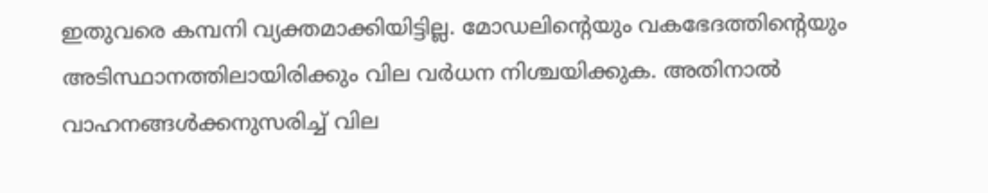ഇതുവരെ കമ്പനി വ്യക്തമാക്കിയിട്ടില്ല. മോഡലിന്റെയും വകഭേദത്തിന്റെയും അടിസ്ഥാനത്തിലായിരിക്കും വില വർധന നിശ്ചയിക്കുക. അതിനാൽ വാഹനങ്ങൾക്കനുസരിച്ച് വില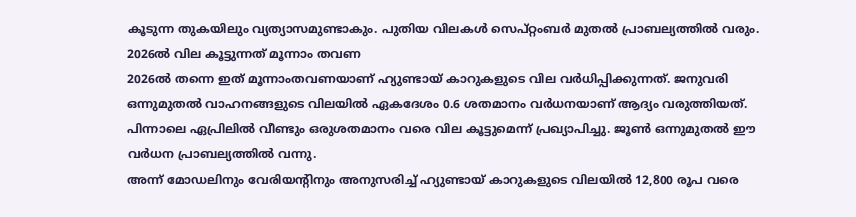കൂടുന്ന തുകയിലും വ്യത്യാസമുണ്ടാകും. പുതിയ വിലകൾ സെപ്റ്റംബർ മുതൽ പ്രാബല്യത്തിൽ വരും.
2026ൽ വില കൂട്ടുന്നത് മൂന്നാം തവണ
2026ൽ തന്നെ ഇത് മൂന്നാംതവണയാണ് ഹ്യുണ്ടായ് കാറുകളുടെ വില വർധിപ്പിക്കുന്നത്. ജനുവരി ഒന്നുമുതൽ വാഹനങ്ങളുടെ വിലയിൽ ഏകദേശം 0.6 ശതമാനം വർധനയാണ് ആദ്യം വരുത്തിയത്. പിന്നാലെ ഏപ്രിലിൽ വീണ്ടും ഒരുശതമാനം വരെ വില കൂട്ടുമെന്ന് പ്രഖ്യാപിച്ചു. ജൂൺ ഒന്നുമുതൽ ഈ വർധന പ്രാബല്യത്തിൽ വന്നു.
അന്ന് മോഡലിനും വേരിയന്റിനും അനുസരിച്ച് ഹ്യുണ്ടായ് കാറുകളുടെ വിലയിൽ 12,800 രൂപ വരെ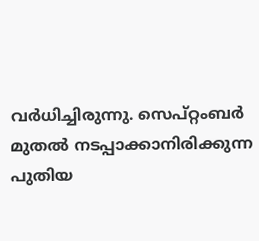വർധിച്ചിരുന്നു. സെപ്റ്റംബർ മുതൽ നടപ്പാക്കാനിരിക്കുന്ന പുതിയ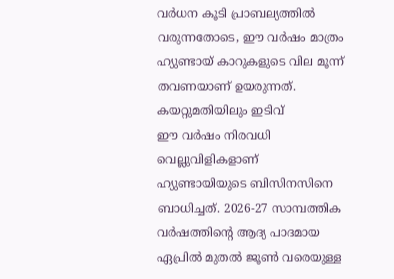വർധന കൂടി പ്രാബല്യത്തിൽ വരുന്നതോടെ, ഈ വർഷം മാത്രം ഹ്യുണ്ടായ് കാറുകളുടെ വില മൂന്ന് തവണയാണ് ഉയരുന്നത്.
കയറ്റുമതിയിലും ഇടിവ്
ഈ വർഷം നിരവധി വെല്ലുവിളികളാണ് ഹ്യുണ്ടായിയുടെ ബിസിനസിനെ ബാധിച്ചത്. 2026-27 സാമ്പത്തിക വർഷത്തിന്റെ ആദ്യ പാദമായ ഏപ്രിൽ മുതൽ ജൂൺ വരെയുള്ള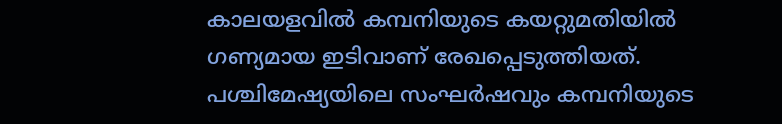കാലയളവിൽ കമ്പനിയുടെ കയറ്റുമതിയിൽ ഗണ്യമായ ഇടിവാണ് രേഖപ്പെടുത്തിയത്. പശ്ചിമേഷ്യയിലെ സംഘർഷവും കമ്പനിയുടെ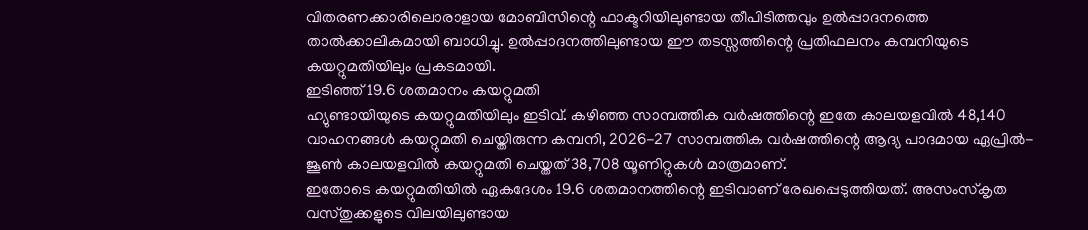വിതരണക്കാരിലൊരാളായ മോബിസിന്റെ ഫാക്ടറിയിലുണ്ടായ തീപിടിത്തവും ഉൽപ്പാദനത്തെ താൽക്കാലികമായി ബാധിച്ചു. ഉൽപ്പാദനത്തിലുണ്ടായ ഈ തടസ്സത്തിന്റെ പ്രതിഫലനം കമ്പനിയുടെ കയറ്റുമതിയിലും പ്രകടമായി.
ഇടിഞ്ഞ് 19.6 ശതമാനം കയറ്റുമതി
ഹ്യുണ്ടായിയുടെ കയറ്റുമതിയിലും ഇടിവ്. കഴിഞ്ഞ സാമ്പത്തിക വർഷത്തിന്റെ ഇതേ കാലയളവിൽ 48,140 വാഹനങ്ങൾ കയറ്റുമതി ചെയ്തിരുന്ന കമ്പനി, 2026-27 സാമ്പത്തിക വർഷത്തിന്റെ ആദ്യ പാദമായ ഏപ്രിൽ-ജൂൺ കാലയളവിൽ കയറ്റുമതി ചെയ്തത് 38,708 യൂണിറ്റുകൾ മാത്രമാണ്.
ഇതോടെ കയറ്റുമതിയിൽ ഏകദേശം 19.6 ശതമാനത്തിന്റെ ഇടിവാണ് രേഖപ്പെടുത്തിയത്. അസംസ്കൃത വസ്തുക്കളുടെ വിലയിലുണ്ടായ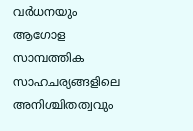വർധനയും ആഗോള സാമ്പത്തിക സാഹചര്യങ്ങളിലെ അനിശ്ചിതത്വവും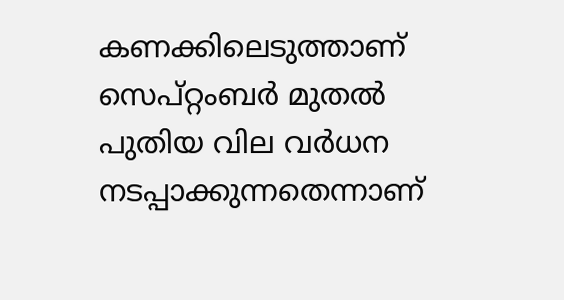കണക്കിലെടുത്താണ് സെപ്റ്റംബർ മുതൽ പുതിയ വില വർധന നടപ്പാക്കുന്നതെന്നാണ്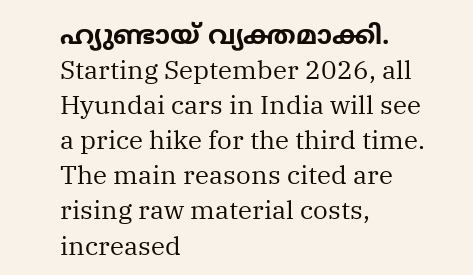ഹ്യുണ്ടായ് വ്യക്തമാക്കി.
Starting September 2026, all Hyundai cars in India will see a price hike for the third time. The main reasons cited are rising raw material costs, increased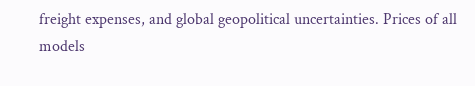freight expenses, and global geopolitical uncertainties. Prices of all models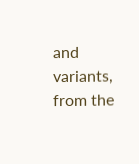and variants, from the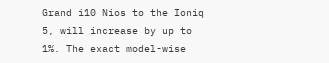Grand i10 Nios to the Ioniq 5, will increase by up to 1%. The exact model-wise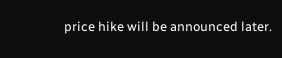price hike will be announced later.